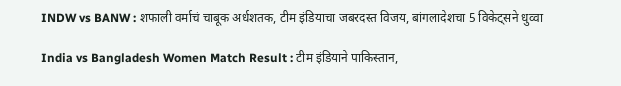INDW vs BANW : शफाली वर्माचं चाबूक अर्धशतक, टीम इंडियाचा जबरदस्त विजय, बांगलादेशचा 5 विकेट्सने धुव्वा

India vs Bangladesh Women Match Result : टीम इंडियाने पाकिस्तान,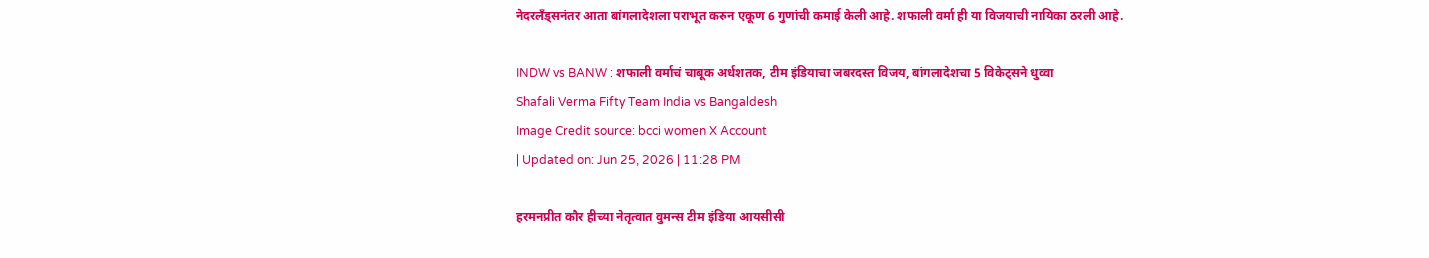नेदरलँड्सनंतर आता बांगलादेशला पराभूत करुन एकूण 6 गुणांची कमाई केली आहे. शफाली वर्मा ही या विजयाची नायिका ठरली आहे.

INDW vs BANW : शफाली वर्माचं चाबूक अर्धशतक, टीम इंडियाचा जबरदस्त विजय, बांगलादेशचा 5 विकेट्सने धुव्वा
Shafali Verma Fifty Team India vs Bangaldesh
Image Credit source: bcci women X Account
| Updated on: Jun 25, 2026 | 11:28 PM

हरमनप्रीत कौर हीच्या नेतृत्वात वुमन्स टीम इंडिया आयसीसी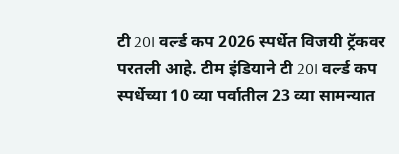टी 20I वर्ल्ड कप 2026 स्पर्धेत विजयी ट्रॅकवर परतली आहे. टीम इंडियाने टी 20I वर्ल्ड कप स्पर्धेच्या 10 व्या पर्वातील 23 व्या सामन्यात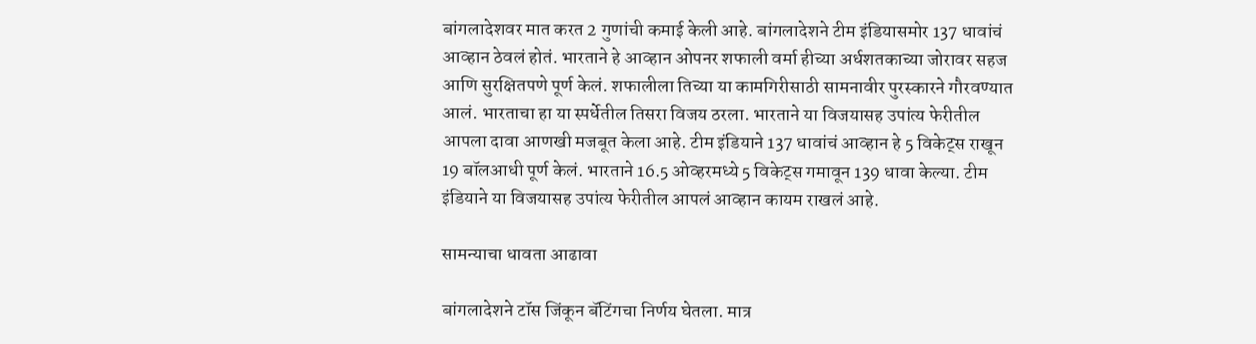बांगलादेशवर मात करत 2 गुणांची कमाई केली आहे. बांगलादेशने टीम इंडियासमोर 137 धावांचं आव्हान ठेवलं होतं. भारताने हे आव्हान ओपनर शफाली वर्मा हीच्या अर्धशतकाच्या जोरावर सहज आणि सुरक्षितपणे पूर्ण केलं. शफालीला तिच्या या कामगिरीसाठी सामनावीर पुरस्कारने गौरवण्यात आलं. भारताचा हा या स्पर्धेतील तिसरा विजय ठरला. भारताने या विजयासह उपांत्य फेरीतील आपला दावा आणखी मजबूत केला आहे. टीम इंडियाने 137 धावांचं आव्हान हे 5 विकेट्स राखून 19 बॉलआधी पूर्ण केलं. भारताने 16.5 ओव्हरमध्ये 5 विकेट्स गमावून 139 धावा केल्या. टीम इंडियाने या विजयासह उपांत्य फेरीतील आपलं आव्हान कायम राखलं आहे.

सामन्याचा धावता आढावा

बांगलादेशने टॉस जिंकून बॅटिंगचा निर्णय घेतला. मात्र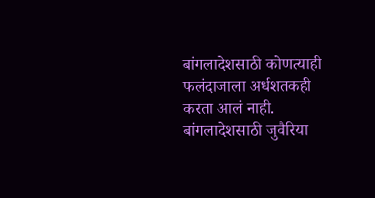बांगलादेशसाठी कोणत्याही फलंदाजाला अर्धशतकही करता आलं नाही. बांगलादेशसाठी जुवैरिया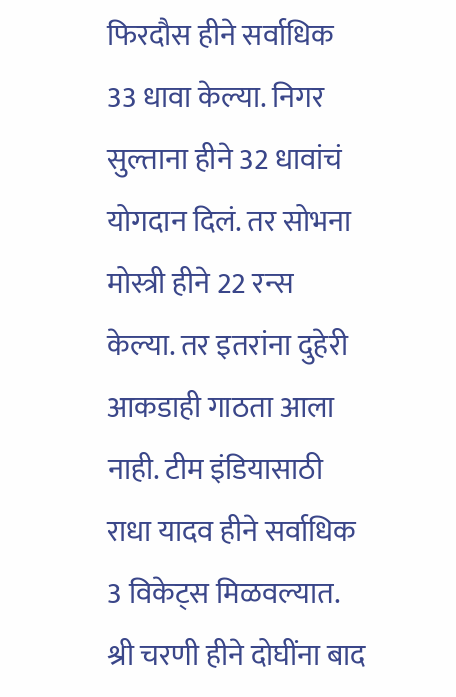फिरदौस हीने सर्वाधिक 33 धावा केल्या. निगर सुल्ताना हीने 32 धावांचं योगदान दिलं. तर सोभना मोस्त्री हीने 22 रन्स केल्या. तर इतरांना दुहेरी आकडाही गाठता आला नाही. टीम इंडियासाठी राधा यादव हीने सर्वाधिक 3 विकेट्स मिळवल्यात. श्री चरणी हीने दोघींना बाद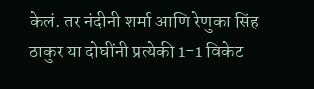केलं. तर नंदीनी शर्मा आणि रेणुका सिंह ठाकुर या दोघींनी प्रत्येकी 1-1 विकेट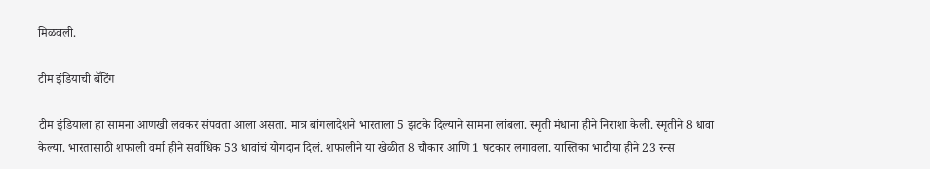मिळवली.

टीम इंडियाची बॅटिंग

टीम इंडियाला हा सामना आणखी लवकर संपवता आला असता. मात्र बांगलादेशने भारताला 5 झटके दिल्याने सामना लांबला. स्मृती मंधाना हीने निराशा केली. स्मृतीने 8 धावा केल्या. भारतासाठी शफाली वर्मा हीने सर्वाधिक 53 धावांचं योगदान दिलं. शफालीने या खेळीत 8 चौकार आणि 1 षटकार लगावला. यास्तिका भाटीया हीने 23 रन्स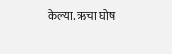केल्या. ऋचा घोष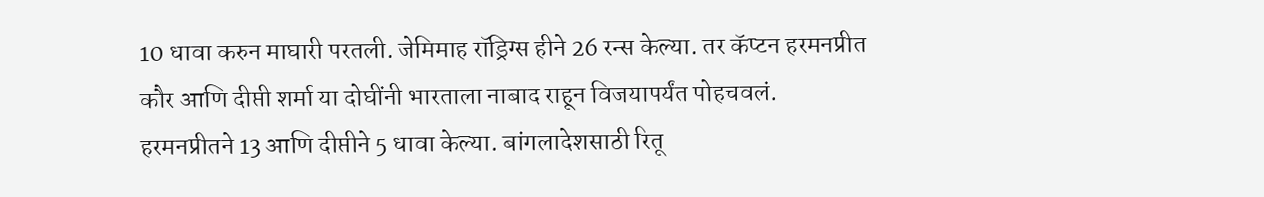10 धावा करुन माघारी परतली. जेमिमाह रॉड्रिग्स हीने 26 रन्स केल्या. तर कॅप्टन हरमनप्रीत कौर आणि दीप्ती शर्मा या दोघींनी भारताला नाबाद राहून विजयापर्यंत पोहचवलं. हरमनप्रीतने 13 आणि दीप्तीने 5 धावा केल्या. बांगलादेशसाठी रितू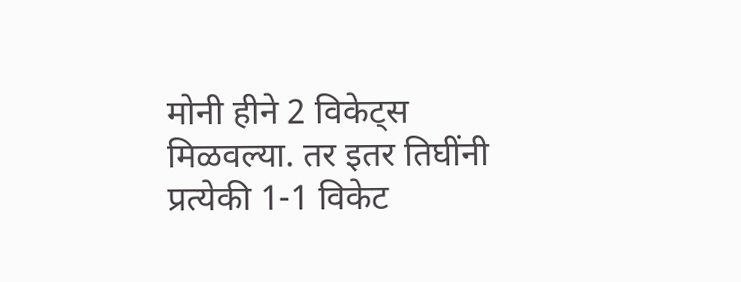मोनी हीने 2 विकेट्स मिळवल्या. तर इतर तिघींनी प्रत्येकी 1-1 विकेट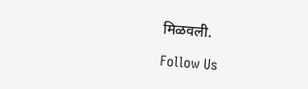मिळवली.

Follow Us